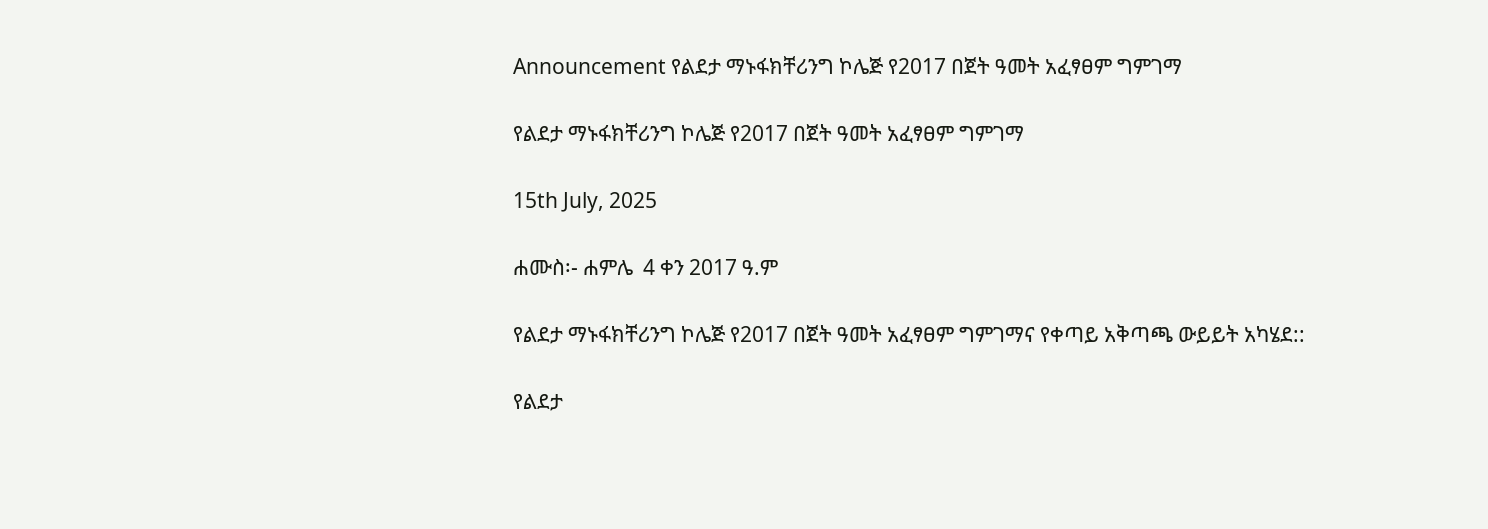Announcement የልደታ ማኑፋክቸሪንግ ኮሌጅ የ2017 በጀት ዓመት አፈፃፀም ግምገማ

የልደታ ማኑፋክቸሪንግ ኮሌጅ የ2017 በጀት ዓመት አፈፃፀም ግምገማ

15th July, 2025

ሐሙስ፡- ሐምሌ  4 ቀን 2017 ዓ.ም

የልደታ ማኑፋክቸሪንግ ኮሌጅ የ2017 በጀት ዓመት አፈፃፀም ግምገማና የቀጣይ አቅጣጫ ውይይት አካሄደ::

የልደታ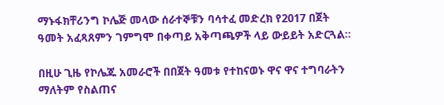ማኑፋክቸሪንግ ኮሌጅ መላው ሰራተኞቹን ባሳተፈ መድረክ የ2017 በጀት ዓመት አፈጻጸምን ገምግሞ በቀጣይ አቅጣጫዎች ላይ ውይይት አድርጓል።

በዚሁ ጊዜ የኮሌጁ አመራሮች በበጀት ዓመቱ የተከናወኑ ዋና ዋና ተግባራትን ማለትም የስልጠና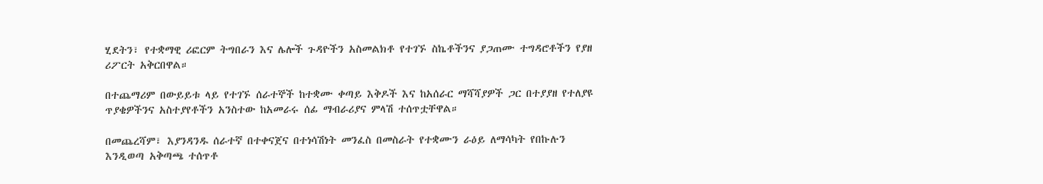ሂደትን፣ የተቋማዊ ሪፎርም ትግበራን እና ሌሎች ጉዳዮችን አስመልክቶ የተገኙ ስኬቶችንና ያጋጠሙ ተግዳሮቶችን የያዘ ሪፖርት አቅርበዋል።

በተጨማሪም በውይይቱ ላይ የተገኙ ሰራተኞች ከተቋሙ ቀጣይ እቅዶች እና ከአሰራር ማሻሻያዎች ጋር በተያያዘ የተለያዩ ጥያቄዎችንና አስተያየቶችን አንስተው ከአመራሩ ሰፊ ማብራሪያና ምላሽ ተሰጥቷቸዋል።

በመጨረሻም፣ እያንዳንዱ ሰራተኛ በተቀናጀና በተነሳሽነት መንፈስ በመስራት የተቋሙን ራዕይ ለማሳካት የበኩሉን እንዲወጣ አቅጣጫ ተሰጥቶ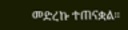መድረኩ ተጠናቋል።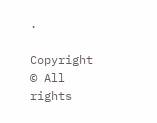.

Copyright © All rights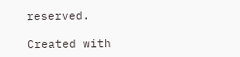reserved.

Created with